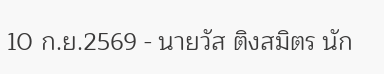10 ก.ย.2569 - นายวัส ติงสมิตร นัก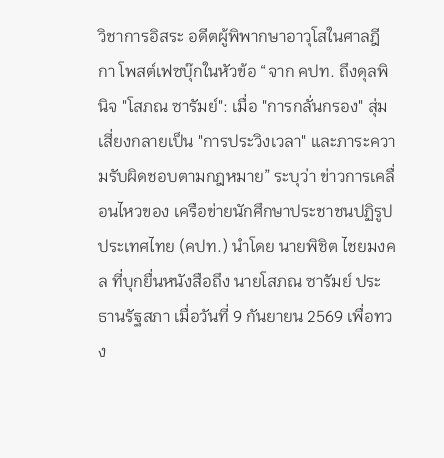วิชาการอิสระ อดีตผู้พิพากษาอาวุโสในศาลฎีกา โพสต์เฟซบุ๊กในหัวข้อ “จาก คปท. ถึงดุลพินิจ "โสภณ ซารัมย์": เมื่อ "การกลั่นกรอง" สุ่มเสี่ยงกลายเป็น "การประวิงเวลา" และภาระความรับผิดชอบตามกฎหมาย” ระบุว่า ข่าวการเคลื่อนไหวของ เครือข่ายนักศึกษาประชาชนปฏิรูปประเทศไทย (คปท.) นำโดย นายพิชิต ไชยมงคล ที่บุกยื่นหนังสือถึง นายโสภณ ซารัมย์ ประธานรัฐสภา เมื่อวันที่ 9 กันยายน 2569 เพื่อทวง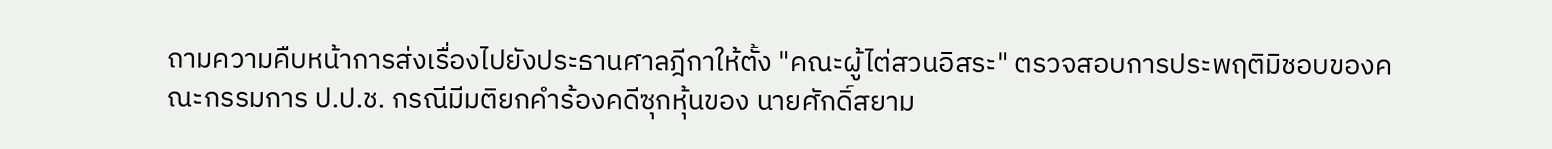ถามความคืบหน้าการส่งเรื่องไปยังประธานศาลฎีกาให้ตั้ง "คณะผู้ไต่สวนอิสระ" ตรวจสอบการประพฤติมิชอบของคณะกรรมการ ป.ป.ช. กรณีมีมติยกคำร้องคดีซุกหุ้นของ นายศักดิ์สยาม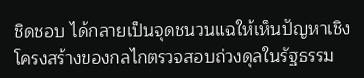ชิดชอบ ได้กลายเป็นจุดชนวนแฉให้เห็นปัญหาเชิงโครงสร้างของกลไกตรวจสอบถ่วงดุลในรัฐธรรม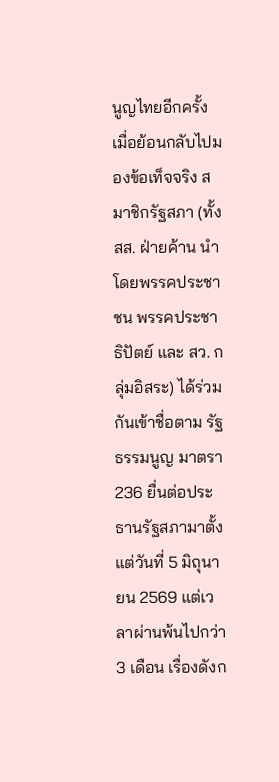นูญไทยอีกครั้ง
เมื่อย้อนกลับไปมองข้อเท็จจริง สมาชิกรัฐสภา (ทั้ง สส. ฝ่ายค้าน นำโดยพรรคประชาชน พรรคประชาธิปัตย์ และ สว. กลุ่มอิสระ) ได้ร่วมกันเข้าชื่อตาม รัฐธรรมนูญ มาตรา 236 ยื่นต่อประธานรัฐสภามาตั้งแต่วันที่ 5 มิถุนายน 2569 แต่เวลาผ่านพ้นไปกว่า 3 เดือน เรื่องดังก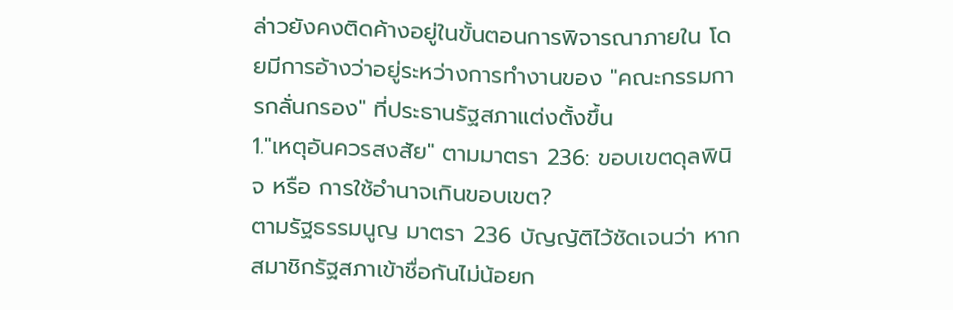ล่าวยังคงติดค้างอยู่ในขั้นตอนการพิจารณาภายใน โดยมีการอ้างว่าอยู่ระหว่างการทำงานของ "คณะกรรมการกลั่นกรอง" ที่ประธานรัฐสภาแต่งตั้งขึ้น
1."เหตุอันควรสงสัย" ตามมาตรา 236: ขอบเขตดุลพินิจ หรือ การใช้อำนาจเกินขอบเขต?
ตามรัฐธรรมนูญ มาตรา 236 บัญญัติไว้ชัดเจนว่า หากสมาชิกรัฐสภาเข้าชื่อกันไม่น้อยก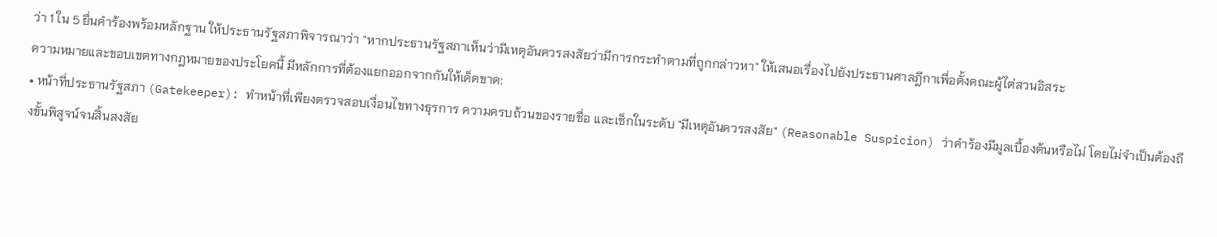ว่า 1 ใน 5 ยื่นคำร้องพร้อมหลักฐาน ให้ประธานรัฐสภาพิจารณาว่า "หากประธานรัฐสภาเห็นว่ามีเหตุอันควรสงสัยว่ามีการกระทำตามที่ถูกกล่าวหา" ให้เสนอเรื่องไปยังประธานศาลฎีกาเพื่อตั้งคณะผู้ไต่สวนอิสระ
ความหมายและขอบเขตทางกฎหมายของประโยคนี้ มีหลักการที่ต้องแยกออกจากกันให้เด็ดขาด:
• หน้าที่ประธานรัฐสภา (Gatekeeper): ทำหน้าที่เพียงตรวจสอบเงื่อนไขทางธุรการ ความครบถ้วนของรายชื่อ และเช็กในระดับ "มีเหตุอันควรสงสัย" (Reasonable Suspicion) ว่าคำร้องมีมูลเบื้องต้นหรือไม่ โดยไม่จำเป็นต้องถึงขั้นพิสูจน์จนสิ้นสงสัย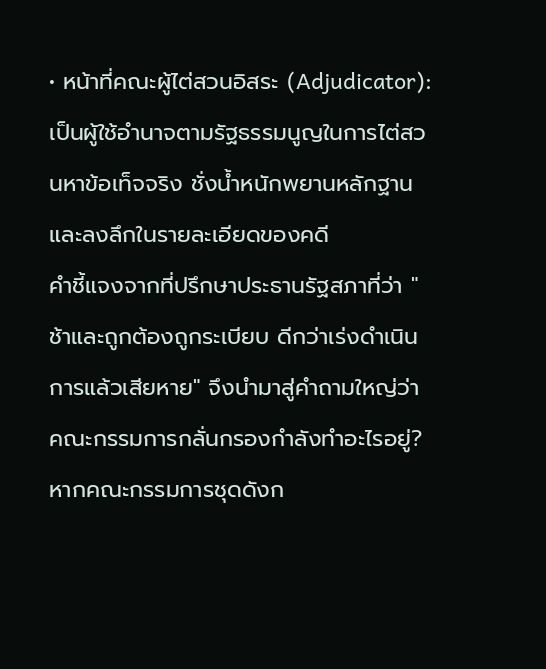• หน้าที่คณะผู้ไต่สวนอิสระ (Adjudicator): เป็นผู้ใช้อำนาจตามรัฐธรรมนูญในการไต่สวนหาข้อเท็จจริง ชั่งน้ำหนักพยานหลักฐาน และลงลึกในรายละเอียดของคดี
คำชี้แจงจากที่ปรึกษาประธานรัฐสภาที่ว่า "ช้าและถูกต้องถูกระเบียบ ดีกว่าเร่งดำเนินการแล้วเสียหาย" จึงนำมาสู่คำถามใหญ่ว่า คณะกรรมการกลั่นกรองกำลังทำอะไรอยู่?
หากคณะกรรมการชุดดังก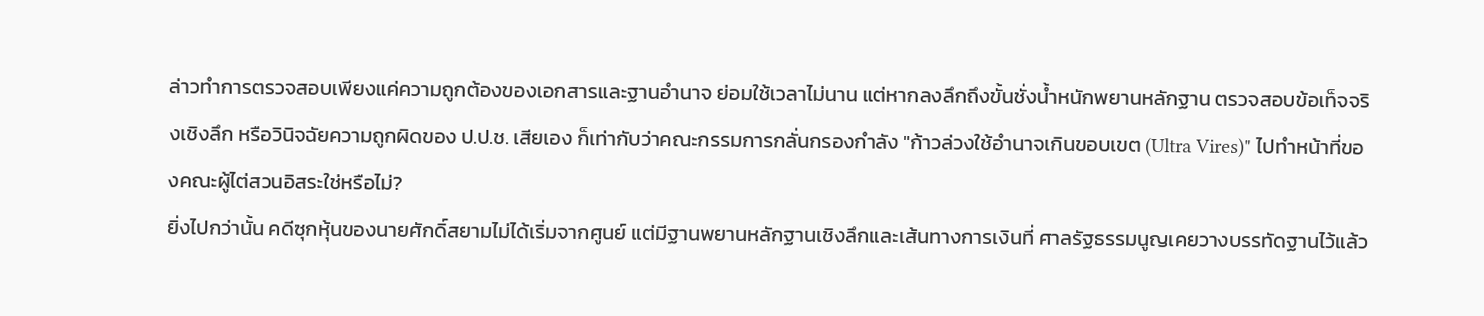ล่าวทำการตรวจสอบเพียงแค่ความถูกต้องของเอกสารและฐานอำนาจ ย่อมใช้เวลาไม่นาน แต่หากลงลึกถึงขั้นชั่งน้ำหนักพยานหลักฐาน ตรวจสอบข้อเท็จจริงเชิงลึก หรือวินิจฉัยความถูกผิดของ ป.ป.ช. เสียเอง ก็เท่ากับว่าคณะกรรมการกลั่นกรองกำลัง "ก้าวล่วงใช้อำนาจเกินขอบเขต (Ultra Vires)" ไปทำหน้าที่ของคณะผู้ไต่สวนอิสระใช่หรือไม่?
ยิ่งไปกว่านั้น คดีซุกหุ้นของนายศักดิ์สยามไม่ได้เริ่มจากศูนย์ แต่มีฐานพยานหลักฐานเชิงลึกและเส้นทางการเงินที่ ศาลรัฐธรรมนูญเคยวางบรรทัดฐานไว้แล้ว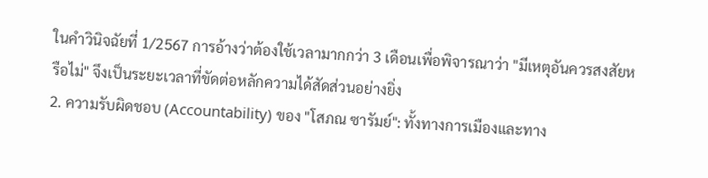ในคำวินิจฉัยที่ 1/2567 การอ้างว่าต้องใช้เวลามากกว่า 3 เดือนเพื่อพิจารณาว่า "มีเหตุอันควรสงสัยหรือไม่" จึงเป็นระยะเวลาที่ขัดต่อหลักความได้สัดส่วนอย่างยิ่ง
2. ความรับผิดชอบ (Accountability) ของ "โสภณ ซารัมย์": ทั้งทางการเมืองและทาง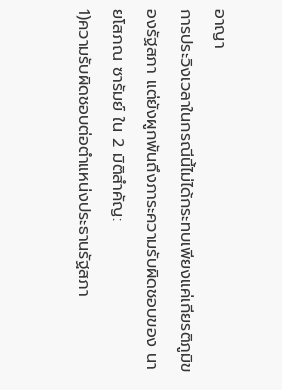อาญา
การประวิงเวลาในกรณีนี้ไม่ได้กระทบเพียงแค่เกียรติภูมิของรัฐสภา แต่ยังผูกพันถึงภาระความรับผิดชอบของ นายโสภณ ซารัมย์ ใน 2 มิติสำคัญ:
1)ความรับผิดชอบต่อตำแหน่งประธานรัฐสภา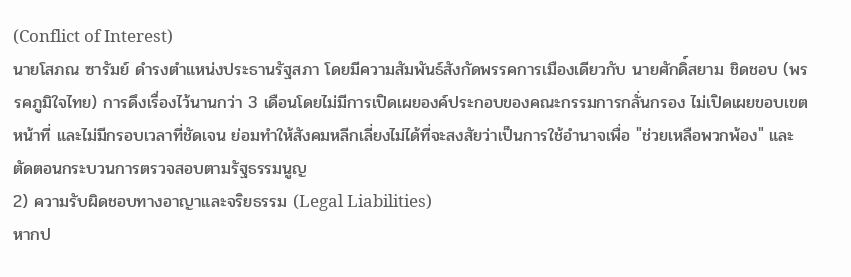(Conflict of Interest)
นายโสภณ ซารัมย์ ดำรงตำแหน่งประธานรัฐสภา โดยมีความสัมพันธ์สังกัดพรรคการเมืองเดียวกับ นายศักดิ์สยาม ชิดชอบ (พรรคภูมิใจไทย) การดึงเรื่องไว้นานกว่า 3 เดือนโดยไม่มีการเปิดเผยองค์ประกอบของคณะกรรมการกลั่นกรอง ไม่เปิดเผยขอบเขตหน้าที่ และไม่มีกรอบเวลาที่ชัดเจน ย่อมทำให้สังคมหลีกเลี่ยงไม่ได้ที่จะสงสัยว่าเป็นการใช้อำนาจเพื่อ "ช่วยเหลือพวกพ้อง" และตัดตอนกระบวนการตรวจสอบตามรัฐธรรมนูญ
2) ความรับผิดชอบทางอาญาและจริยธรรม (Legal Liabilities)
หากป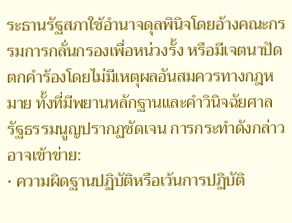ระธานรัฐสภาใช้อำนาจดุลพินิจโดยอ้างคณะกรรมการกลั่นกรองเพื่อหน่วงรั้ง หรือมีเจตนาปัดตกคำร้องโดยไม่มีเหตุผลอันสมควรทางกฎหมาย ทั้งที่มีพยานหลักฐานและคำวินิจฉัยศาลรัฐธรรมนูญปรากฏชัดเจน การกระทำดังกล่าวอาจเข้าข่าย:
• ความผิดฐานปฏิบัติหรือเว้นการปฏิบัติ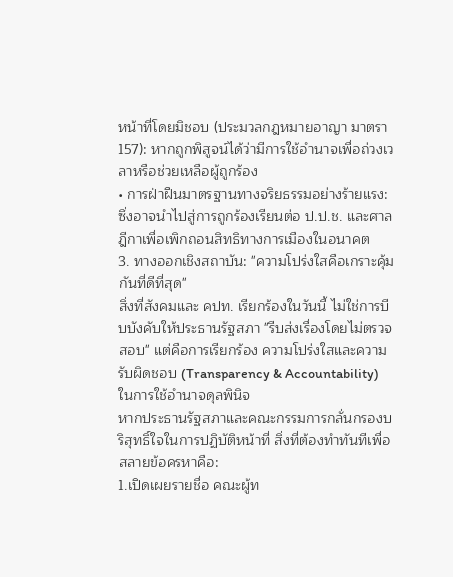หน้าที่โดยมิชอบ (ประมวลกฎหมายอาญา มาตรา 157): หากถูกพิสูจน์ได้ว่ามีการใช้อำนาจเพื่อถ่วงเวลาหรือช่วยเหลือผู้ถูกร้อง
• การฝ่าฝืนมาตรฐานทางจริยธรรมอย่างร้ายแรง: ซึ่งอาจนำไปสู่การถูกร้องเรียนต่อ ป.ป.ช. และศาลฎีกาเพื่อเพิกถอนสิทธิทางการเมืองในอนาคต
3. ทางออกเชิงสถาบัน: "ความโปร่งใสคือเกราะคุ้มกันที่ดีที่สุด"
สิ่งที่สังคมและ คปท. เรียกร้องในวันนี้ ไม่ใช่การบีบบังคับให้ประธานรัฐสภา "รีบส่งเรื่องโดยไม่ตรวจสอบ" แต่คือการเรียกร้อง ความโปร่งใสและความรับผิดชอบ (Transparency & Accountability) ในการใช้อำนาจดุลพินิจ
หากประธานรัฐสภาและคณะกรรมการกลั่นกรองบริสุทธิ์ใจในการปฏิบัติหน้าที่ สิ่งที่ต้องทำทันทีเพื่อสลายข้อครหาคือ:
1.เปิดเผยรายชื่อ คณะผู้ท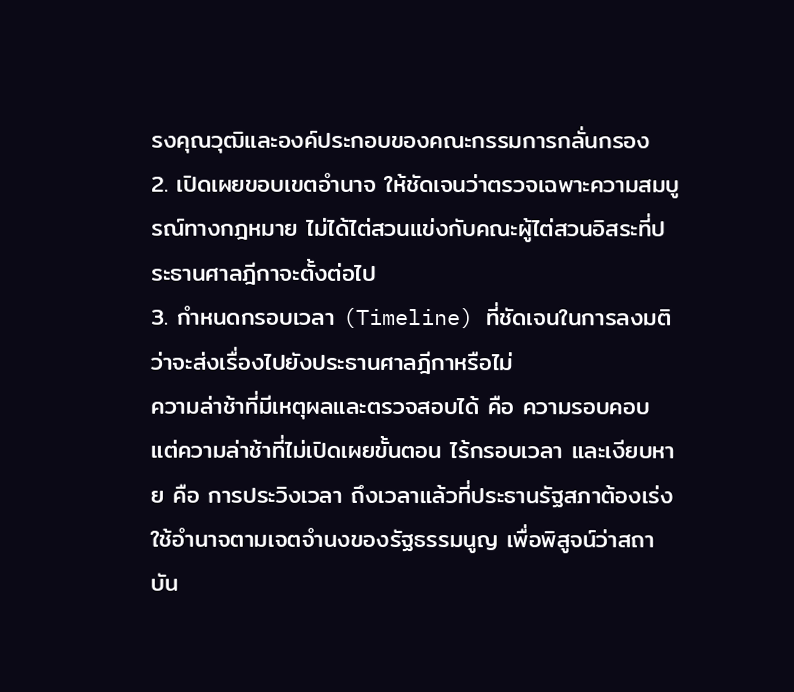รงคุณวุฒิและองค์ประกอบของคณะกรรมการกลั่นกรอง
2. เปิดเผยขอบเขตอำนาจ ให้ชัดเจนว่าตรวจเฉพาะความสมบูรณ์ทางกฎหมาย ไม่ได้ไต่สวนแข่งกับคณะผู้ไต่สวนอิสระที่ประธานศาลฎีกาจะตั้งต่อไป
3. กำหนดกรอบเวลา (Timeline) ที่ชัดเจนในการลงมติว่าจะส่งเรื่องไปยังประธานศาลฎีกาหรือไม่
ความล่าช้าที่มีเหตุผลและตรวจสอบได้ คือ ความรอบคอบ
แต่ความล่าช้าที่ไม่เปิดเผยขั้นตอน ไร้กรอบเวลา และเงียบหาย คือ การประวิงเวลา ถึงเวลาแล้วที่ประธานรัฐสภาต้องเร่งใช้อำนาจตามเจตจำนงของรัฐธรรมนูญ เพื่อพิสูจน์ว่าสถาบัน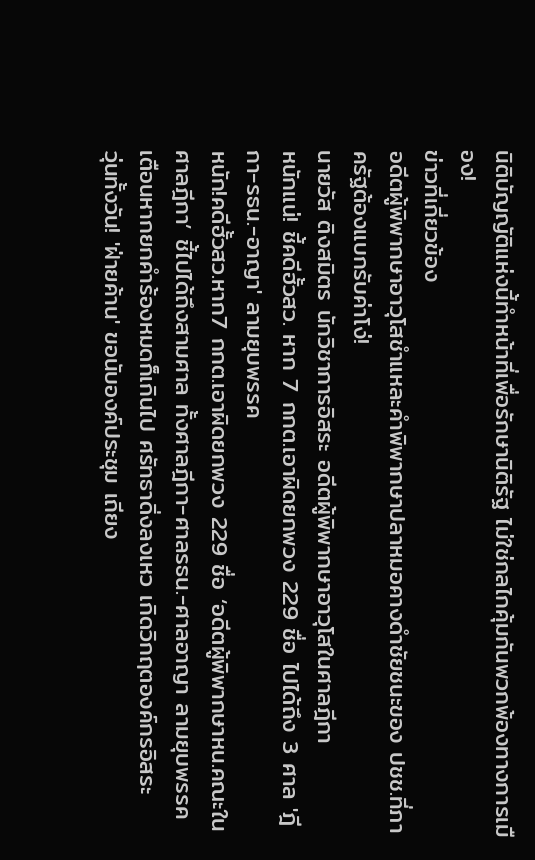นิติบัญญัติแห่งนี้ทำหน้าที่เพื่อรักษานิติรัฐ ไม่ใช่กลไกคุ้มกันพวกพ้องทางการเมือง!
ข่าวที่เกี่ยวข้อง
อดีตผู้พิพากษาอาวุโสชำแหละคำพิพากษาปลาหมอคางดำชัยชนะของ ปชช.ที่ภาครัฐต้องแบกรับค่าโง่!
นายวัส ติงสมิตร นักวิชาการอิสระ อดีตผู้พิพากษาอาวุโสในศาลฎีกา
หนักแน่! ชี้คดีฮั้วสว. หาก 7 กกต.เอาผิดยกพวง 229 ชื่อ ไปได้ถึง 3 ศาล 'ฎีกา-รธน.-อาญา' ลามยุบพรรค
หนัก!คดีฮั้วสว.หาก7 กกต.เอาผิดยกพวง 229 ชื่อ ‘อดีตผู้พิพากษาหน.คณะในศาลฎีกา’ ชี้ไปได้ถึงสามศาล ทั้งศาลฎีกา-ศาลรธน.-ศาลอาญา ลามยุบพรรค เตือนหากยกคำร้องหมดก็เกินไป ศรัทธาดิ่งลงเหว เกิดวิกฤตองค์กรอิสระ
วุ่นทั้งวัน! 'ฝ่ายค้าน' ขอนับองค์ประชุม เถียง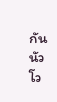กันนัว โว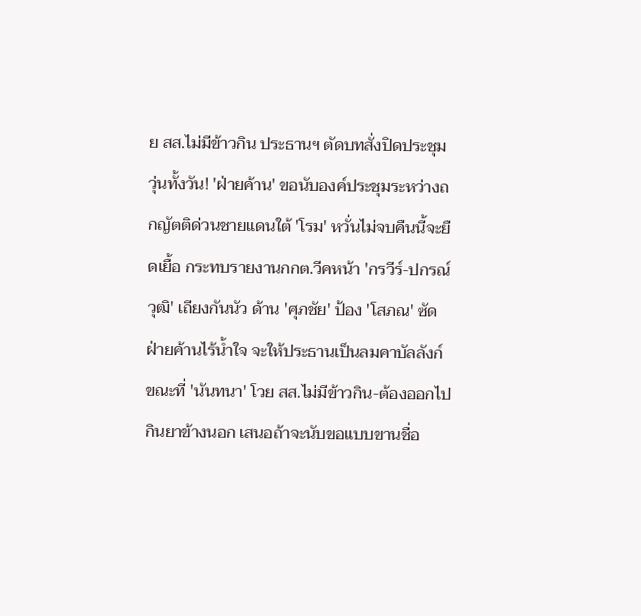ย สส.ไม่มีข้าวกิน ประธานฯ ตัดบทสั่งปิดประชุม
วุ่นทั้งวัน! 'ฝ่ายค้าน' ขอนับองค์ประชุมระหว่างถกญัตติด่วนชายแดนใต้ 'โรม' หวั่นไม่จบคืนนี้จะยืดเยื้อ กระทบรายงานกกต.วีคหน้า 'กรวีร์-ปกรณ์วุฒิ' เถียงกันนัว ด้าน 'ศุภชัย' ป้อง 'โสภณ' ซัดฝ่ายค้านไร้น้ำใจ จะให้ประธานเป็นลมคาบัลลังก์ ขณะที่ 'นันทนา' โวย สส.ไม่มีข้าวกิน-ต้องออกไปกินยาข้างนอก เสนอถ้าจะนับขอแบบขานชื่อ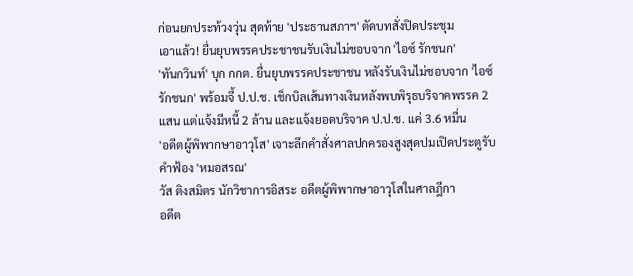ก่อนยกประท้วงวุ่น สุดท้าย 'ประธานสภาฯ' ตัดบทสั่งปิดประชุม
เอาแล้ว! ยื่นยุบพรรคประชาชนรับเงินไม่ชอบจาก 'ไอซ์ รักชนก'
'ทันกวินท์' บุก กกต. ยื่นยุบพรรคประชาชน หลังรับเงินไม่ชอบจาก 'ไอซ์ รักชนก' พร้อมจี้ ป.ป.ช. เช็กบิลเส้นทางเงินหลังพบพิรุธบริจาคพรรค 2 แสน แต่แจ้งมีหนี้ 2 ล้าน และแจ้งยอดบริจาค ป.ป.ช. แค่ 3.6 หมื่น
'อดีตผู้พิพากษาอาวุโส' เจาะลึกคำสั่งศาลปกครองสูงสุดปมเปิดประตูรับคำฟ้อง 'หมอสรณ'
วัส ติงสมิตร นักวิชาการอิสระ อดีตผู้พิพากษาอาวุโสในศาลฎีกา
อดีต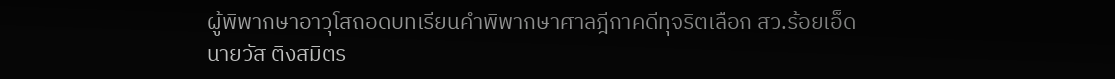ผู้พิพากษาอาวุโสถอดบทเรียนคำพิพากษาศาลฎีกาคดีทุจริตเลือก สว.ร้อยเอ็ด
นายวัส ติงสมิตร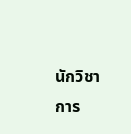นักวิชาการ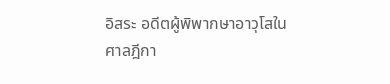อิสระ อดีตผู้พิพากษาอาวุโสในศาลฎีกา